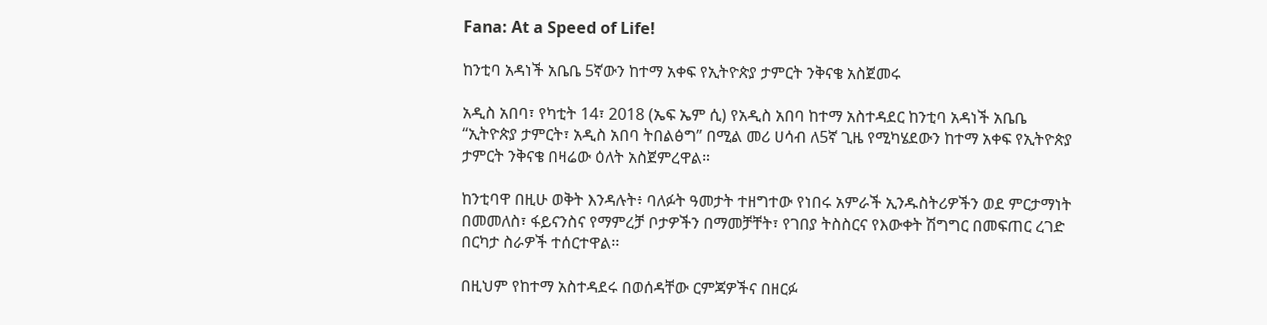Fana: At a Speed of Life!

ከንቲባ አዳነች አቤቤ 5ኛውን ከተማ አቀፍ የኢትዮጵያ ታምርት ንቅናቄ አስጀመሩ

አዲስ አበባ፣ የካቲት 14፣ 2018 (ኤፍ ኤም ሲ) የአዲስ አበባ ከተማ አስተዳደር ከንቲባ አዳነች አቤቤ “ኢትዮጵያ ታምርት፣ አዲስ አበባ ትበልፅግ” በሚል መሪ ሀሳብ ለ5ኛ ጊዜ የሚካሄደውን ከተማ አቀፍ የኢትዮጵያ ታምርት ንቅናቄ በዛሬው ዕለት አስጀምረዋል።

ከንቲባዋ በዚሁ ወቅት እንዳሉት፥ ባለፉት ዓመታት ተዘግተው የነበሩ አምራች ኢንዱስትሪዎችን ወደ ምርታማነት በመመለስ፣ ፋይናንስና የማምረቻ ቦታዎችን በማመቻቸት፣ የገበያ ትስስርና የእውቀት ሽግግር በመፍጠር ረገድ በርካታ ስራዎች ተሰርተዋል፡፡

በዚህም የከተማ አስተዳደሩ በወሰዳቸው ርምጃዎችና በዘርፉ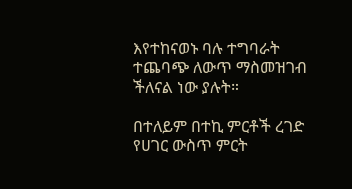እየተከናወኑ ባሉ ተግባራት ተጨባጭ ለውጥ ማስመዝገብ ችለናል ነው ያሉት።

በተለይም በተኪ ምርቶች ረገድ የሀገር ውስጥ ምርት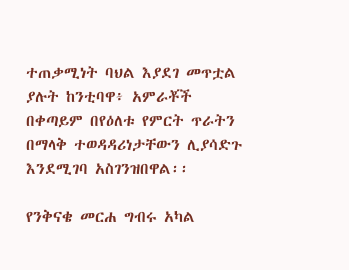ተጠቃሚነት ባህል እያደገ መጥቷል ያሉት ከንቲባዋ፥ አምራቾች በቀጣይም በየዕለቱ የምርት ጥራትን በማላቅ ተወዳዳሪነታቸውን ሊያሳድጉ እንደሚገባ አስገንዝበዋል፡፡

የንቅናቄ መርሐ ግብሩ አካል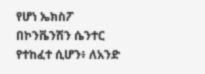የሆነ ኤክስፖ በኮንቬንሽን ሴንተር የተከፈተ ሲሆን፥ ለአንድ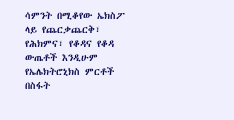ሳምንት በሚቆየው ኤክስፖ ላይ የጨርቃጨርቅ፣ የሕክምና፣ የቆዳና የቆዳ ውጤቶች እንዲሁም የኤሌክትሮኒክስ ምርቶች በስፋት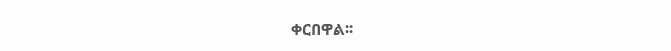ቀርበዋል፡፡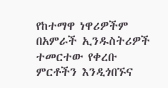የከተማዋ ነዋሪዎችም በአምራች ኢንዱስትሪዎች ተመርተው የቀረቡ ምርቶችን እንዲጎበኙና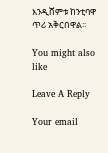እንዲሸምቱ ከንቲባዋ ጥሪ አቅርበዋል፡፡

You might also like

Leave A Reply

Your email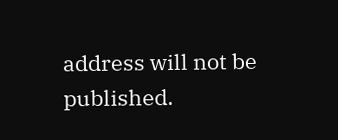address will not be published.